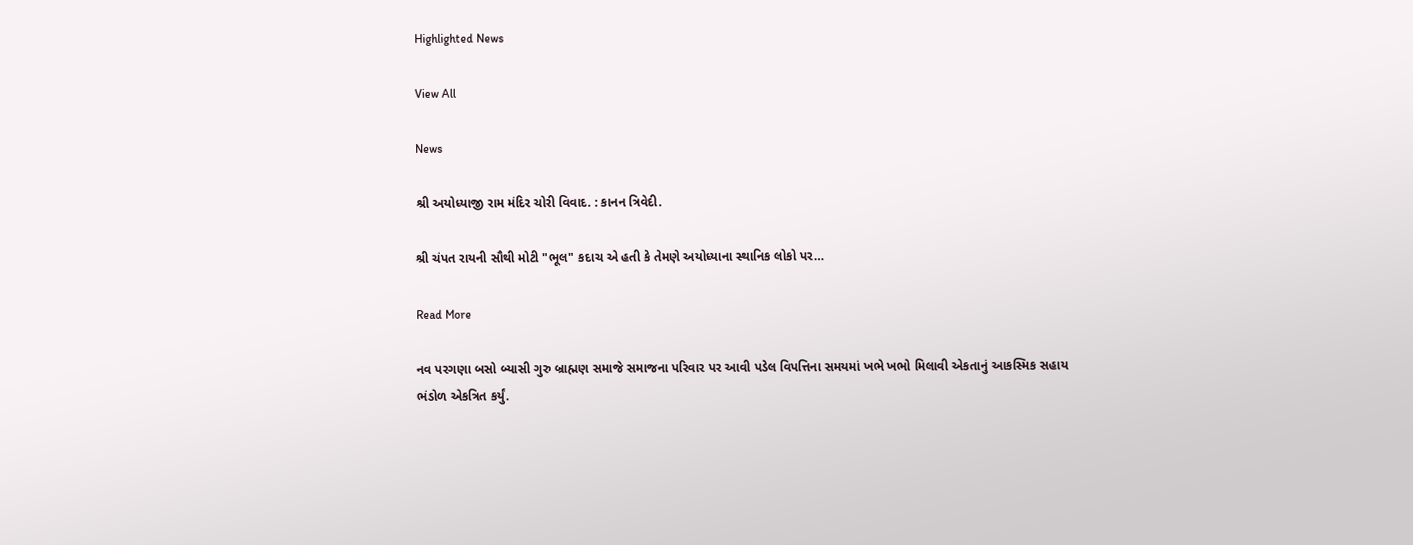Highlighted News

View All

News

શ્રી અયોધ્યાજી રામ મંદિર ચોરી વિવાદ. : કાનન ત્રિવેદી.

શ્રી ચંપત રાયની સૌથી મોટી "ભૂલ" કદાચ એ હતી કે તેમણે અયોધ્યાના સ્થાનિક લોકો પર…

Read More

નવ પરગણા બસો બ્યાસી ગુરુ બ્રાહ્મણ સમાજે સમાજના પરિવાર પર આવી પડેલ વિપત્તિના સમયમાં ખભે ખભો મિલાવી એકતાનું આકસ્મિક સહાય ભંડોળ એકત્રિત કર્યું.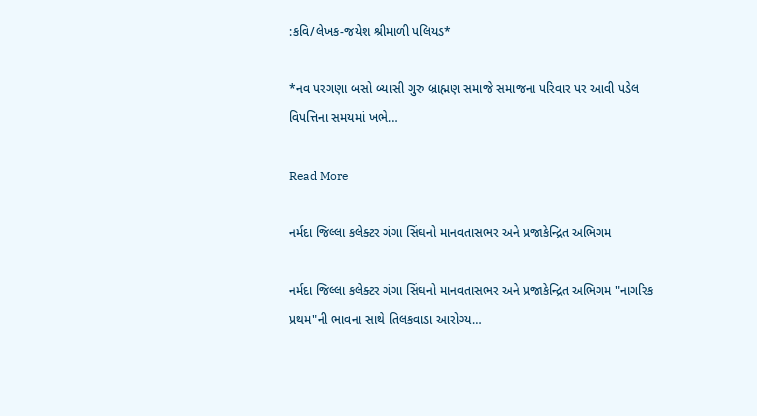:કવિ/લેખક-જયેશ શ્રીમાળી પલિયડ*

*નવ પરગણા બસો બ્યાસી ગુરુ બ્રાહ્મણ સમાજે સમાજના પરિવાર પર આવી પડેલ વિપત્તિના સમયમાં ખભે…

Read More

નર્મદા જિલ્લા કલેક્ટર ગંગા સિંઘનો માનવતાસભર અને પ્રજાકેન્દ્રિત અભિગમ

નર્મદા જિલ્લા કલેક્ટર ગંગા સિંઘનો માનવતાસભર અને પ્રજાકેન્દ્રિત અભિગમ "નાગરિક પ્રથમ"ની ભાવના સાથે તિલકવાડા આરોગ્ય…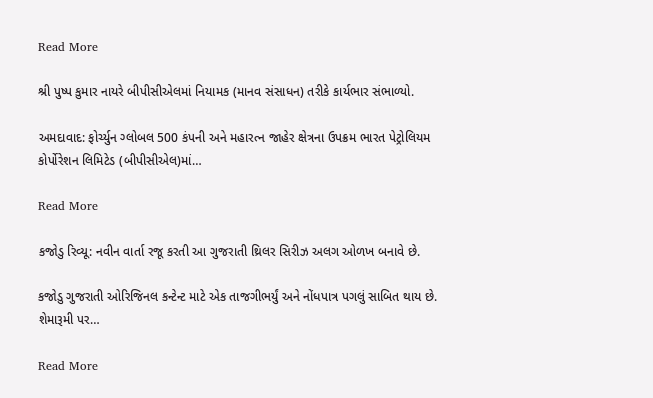Read More

શ્રી પુષ્પ કુમાર નાયરે બીપીસીએલમાં નિયામક (માનવ સંસાધન) તરીકે કાર્યભાર સંભાળ્યો.

અમદાવાદ: ફોર્ચ્યુન ગ્લોબલ 500 કંપની અને મહારત્ન જાહેર ક્ષેત્રના ઉપક્રમ ભારત પેટ્રોલિયમ કોર્પોરેશન લિમિટેડ (બીપીસીએલ)માં…

Read More

કજોડુ રિવ્યૂ: નવીન વાર્તા રજૂ કરતી આ ગુજરાતી થ્રિલર સિરીઝ અલગ ઓળખ બનાવે છે.

કજોડુ ગુજરાતી ઓરિજિનલ કન્ટેન્ટ માટે એક તાજગીભર્યું અને નોંધપાત્ર પગલું સાબિત થાય છે. શેમારૂમી પર…

Read More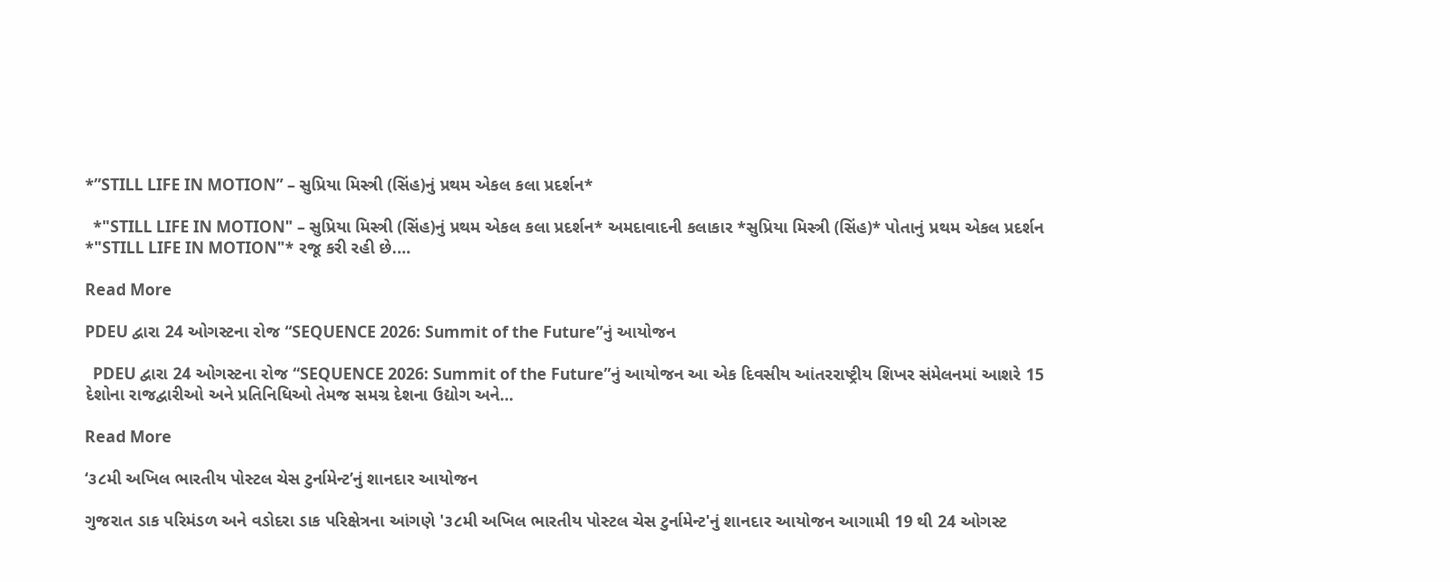*”STILL LIFE IN MOTION” – સુપ્રિયા મિસ્ત્રી (સિંહ)નું પ્રથમ એકલ કલા પ્રદર્શન*

  *"STILL LIFE IN MOTION" – સુપ્રિયા મિસ્ત્રી (સિંહ)નું પ્રથમ એકલ કલા પ્રદર્શન* અમદાવાદની કલાકાર *સુપ્રિયા મિસ્ત્રી (સિંહ)* પોતાનું પ્રથમ એકલ પ્રદર્શન *"STILL LIFE IN MOTION"* રજૂ કરી રહી છે.…

Read More

PDEU દ્વારા 24 ઓગસ્ટના રોજ “SEQUENCE 2026: Summit of the Future”નું આયોજન

  PDEU દ્વારા 24 ઓગસ્ટના રોજ “SEQUENCE 2026: Summit of the Future”નું આયોજન આ એક દિવસીય આંતરરાષ્ટ્રીય શિખર સંમેલનમાં આશરે 15 દેશોના રાજદ્વારીઓ અને પ્રતિનિધિઓ તેમજ સમગ્ર દેશના ઉદ્યોગ અને…

Read More

‘૩૮મી અખિલ ભારતીય પોસ્ટલ ચેસ ટુર્નામેન્ટ’નું શાનદાર આયોજન

ગુજરાત ડાક પરિમંડળ અને વડોદરા ડાક પરિક્ષેત્રના આંગણે '૩૮મી અખિલ ભારતીય પોસ્ટલ ચેસ ટુર્નામેન્ટ'નું શાનદાર આયોજન આગામી 19 થી 24 ઓગસ્ટ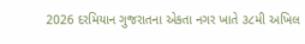2026 દરમિયાન ગુજરાતના એકતા નગર ખાતે ૩૮મી અખિલ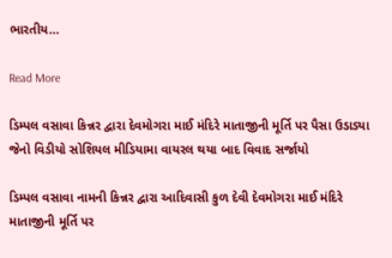ભારતીય…

Read More

ડિમ્પલ વસાવા કિન્નર દ્વારા દેવમોગરા માઈ મંદિરે માતાજીની મૂર્તિ પર પૈસા ઉડાડ્યા જેનો વિડીયો સોશિયલ મીડિયામા વાયરલ થયા બાદ વિવાદ સર્જાયો

ડિમ્પલ વસાવા નામની કિન્નર દ્વારા આદિવાસી કુળ દેવી દેવમોગરા માઈ મંદિરે માતાજીની મૂર્તિ પર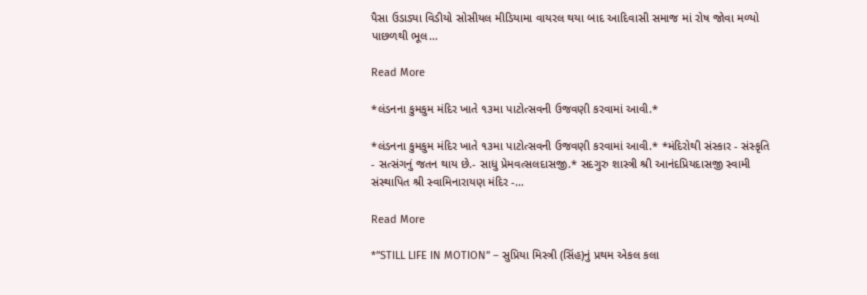પૈસા ઉડાડ્યા વિડીયો સોસીયલ મીડિયામા વાયરલ થયા બાદ આદિવાસી સમાજ માં રોષ જોવા મળ્યો પાછળથી ભૂલ…

Read More

*લંડનના કુમકુમ મંદિર ખાતે ૧૩મા પાટોત્સવની ઉજવણી કરવામાં આવી.*

*લંડનના કુમકુમ મંદિર ખાતે ૧૩મા પાટોત્સવની ઉજવણી કરવામાં આવી.* *મંદિરોથી સંસ્કાર - સંસ્કૃતિ - સત્સંગનું જતન થાય છે.- સાધુ પ્રેમવત્સલદાસજી.* સદગુરુ શાસ્ત્રી શ્રી આનંદપ્રિયદાસજી સ્વામી સંસ્થાપિત શ્રી સ્વામિનારાયણ મંદિર -…

Read More

*”STILL LIFE IN MOTION” – સુપ્રિયા મિસ્ત્રી (સિંહ)નું પ્રથમ એકલ કલા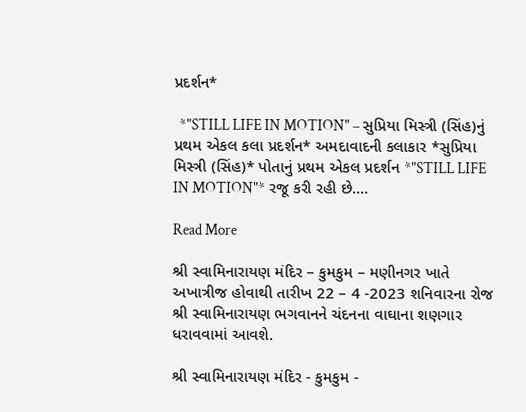પ્રદર્શન*

  *"STILL LIFE IN MOTION" – સુપ્રિયા મિસ્ત્રી (સિંહ)નું પ્રથમ એકલ કલા પ્રદર્શન* અમદાવાદની કલાકાર *સુપ્રિયા મિસ્ત્રી (સિંહ)* પોતાનું પ્રથમ એકલ પ્રદર્શન *"STILL LIFE IN MOTION"* રજૂ કરી રહી છે.…

Read More

શ્રી સ્વામિનારાયણ મંદિર – કુમકુમ – મણીનગર ખાતે અખાત્રીજ હોવાથી તારીખ 22 – 4 -2023 શનિવારના રોજ શ્રી સ્વામિનારાયણ ભગવાનને ચંદનના વાઘાના શણગાર ધરાવવામાં આવશે.

શ્રી સ્વામિનારાયણ મંદિર - કુમકુમ -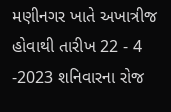મણીનગર ખાતે અખાત્રીજ હોવાથી તારીખ 22 - 4 -2023 શનિવારના રોજ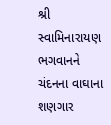શ્રી સ્વામિનારાયણ ભગવાનને ચંદનના વાઘાના શણગાર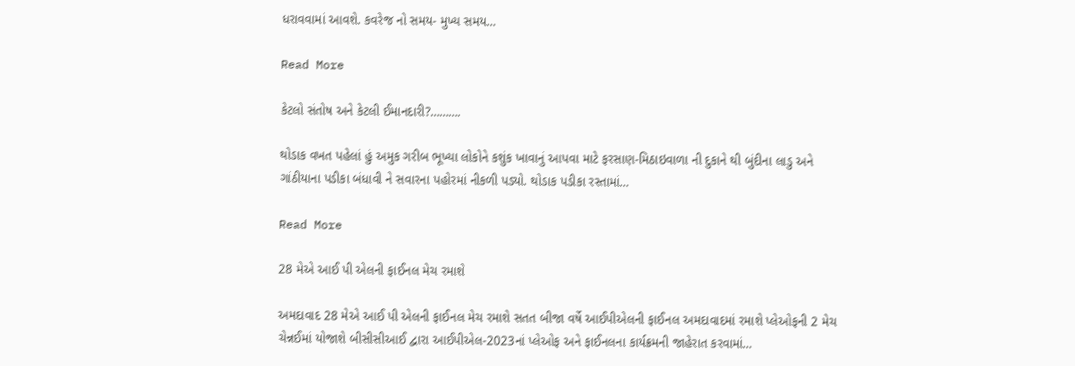ધરાવવામાં આવશે. કવરેજ નો સમય- મુખ્ય સમય…

Read More

કેટલો સંતોષ અને કેટલી ઈમાનદારી?……….

થોડાક વખત પહેલાં હું અમુક ગરીબ ભૂખ્યા લોકોને કશુંક ખાવાનું આપવા માટે ફરસાણ-મિઠાઇવાળા ની દુકાને થી બુંદીના લાડુ અને ગાંઠીયાના પડીકા બંધાવી ને સવારના પહોરમાં નીકળી પડ્યો. થોડાક પડીકા રસ્તામાં…

Read More

28 મેએ આઈ પી એલની ફાઈનલ મેચ રમાશે

અમદાવાદ 28 મેએ આઈ પી એલની ફાઈનલ મેચ રમાશે સતત બીજા વર્ષે આઈપીએલની ફાઈનલ અમદાવાદમાં રમાશે પ્લેઓફની 2 મેચ ચેન્નઈમાં યોજાશે બીસીસીઆઈ દ્વારા આઈપીએલ-2023નાં પ્લેઓફ અને ફાઈનલના કાર્યક્રમની જાહેરાત કરવામાં…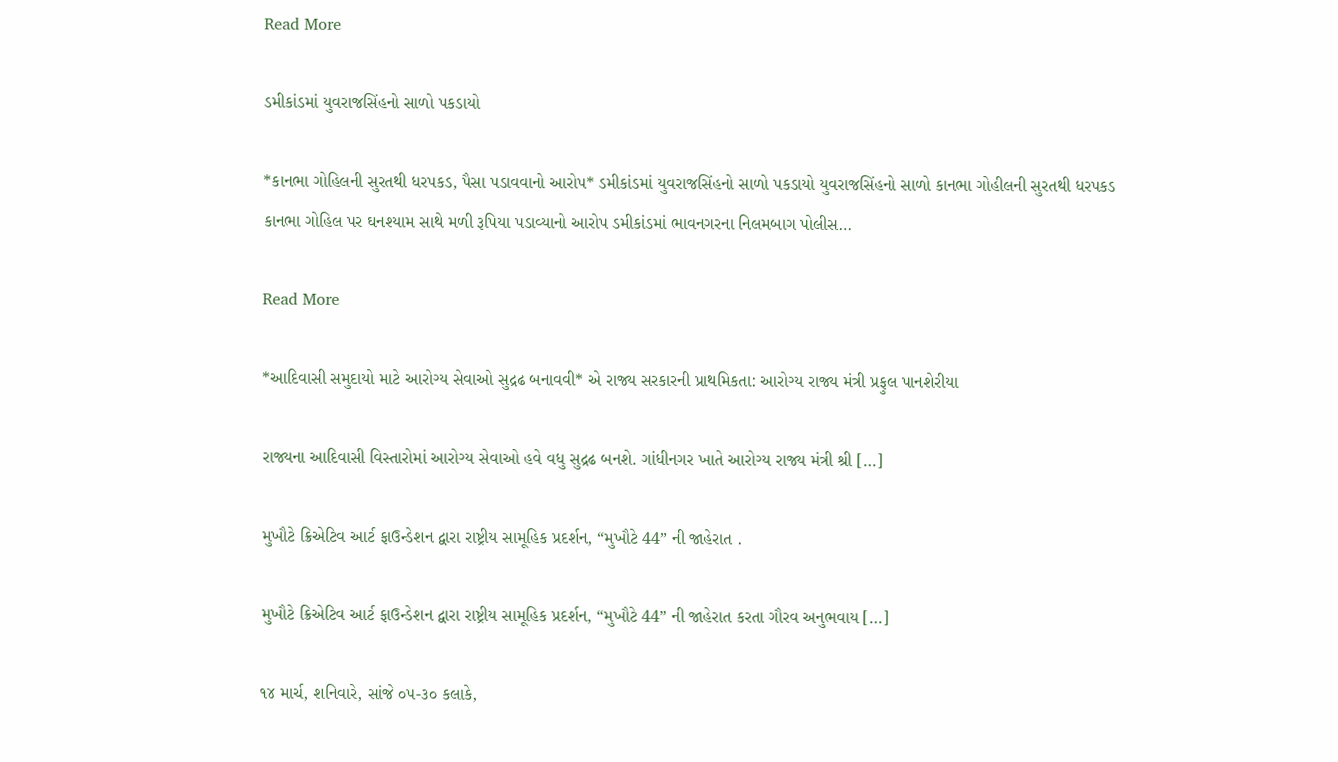Read More

ડમીકાંડમાં યુવરાજસિંહનો સાળો પકડાયો

*કાનભા ગોહિલની સુરતથી ધરપકડ, પૈસા પડાવવાનો આરોપ* ડમીકાંડમાં યુવરાજસિંહનો સાળો પકડાયો યુવરાજસિંહનો સાળો કાનભા ગોહીલની સુરતથી ધરપકડ કાનભા ગોહિલ પર ઘનશ્યામ સાથે મળી રૂપિયા પડાવ્યાનો આરોપ ડમીકાંડમાં ભાવનગરના નિલમબાગ પોલીસ…

Read More

*આદિવાસી સમુદાયો માટે આરોગ્ય સેવાઓ સુદ્રઢ બનાવવી* એ રાજ્ય સરકારની પ્રાથમિકતા: આરોગ્ય રાજ્ય મંત્રી પ્રફુલ પાનશેરીયા

રાજ્યના આદિવાસી વિસ્તારોમાં આરોગ્ય સેવાઓ હવે વધુ સુદ્રઢ બનશે. ગાંધીનગર ખાતે આરોગ્ય રાજ્ય મંત્રી શ્રી […]

મુખૌટે ક્રિએટિવ આર્ટ ફાઉન્ડેશન દ્વારા રાષ્ટ્રીય સામૂહિક પ્રદર્શન, “મુખૌટે 44” ની જાહેરાત .

મુખૌટે ક્રિએટિવ આર્ટ ફાઉન્ડેશન દ્વારા રાષ્ટ્રીય સામૂહિક પ્રદર્શન, “મુખૌટે 44” ની જાહેરાત કરતા ગૌરવ અનુભવાય […]

૧૪ માર્ચ, શનિવારે, સાંજે ૦૫-૩૦ કલાકે,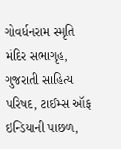ગોવર્ધનરામ સ્મૃતિ મંદિર સભાગૃહ, ગુજરાતી સાહિત્ય પરિષદ, ટાઈમ્સ ઑફ ઇન્ડિયાની પાછળ,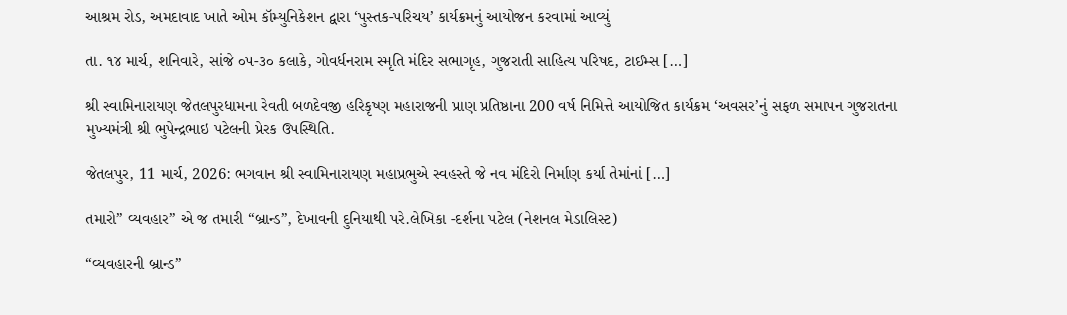આશ્રમ રોડ, અમદાવાદ ખાતે ઓમ કૉમ્યુનિકેશન દ્વારા ‘પુસ્તક-પરિચય’ કાર્યક્રમનું આયોજન કરવામાં આવ્યું

તા. ૧૪ માર્ચ, શનિવારે, સાંજે ૦૫-૩૦ કલાકે, ગોવર્ધનરામ સ્મૃતિ મંદિર સભાગૃહ, ગુજરાતી સાહિત્ય પરિષદ, ટાઈમ્સ […]

શ્રી સ્વામિનારાયણ જેતલપુરધામના રેવતી બળદેવજી હરિકૃષ્ણ મહારાજની પ્રાણ પ્રતિષ્ઠાના 200 વર્ષ નિમિત્તે આયોજિત કાર્યક્રમ ‘અવસર’નું સફળ સમાપન ગુજરાતના મુખ્યમંત્રી શ્રી ભુપેન્દ્રભાઇ પટેલની પ્રેરક ઉપસ્થિતિ.

જેતલપુર, 11 માર્ચ, 2026: ભગવાન શ્રી સ્વામિનારાયણ મહાપ્રભુએ સ્વહસ્તે જે નવ મંદિરો નિર્માણ કર્યા તેમાંનાં […]

તમારો” વ્યવહાર” એ જ તમારી “બ્રાન્ડ”, દેખાવની દુનિયાથી પરે.લેખિકા -દર્શના પટેલ (નેશનલ મેડાલિસ્ટ)

“વ્યવહારની બ્રાન્ડ”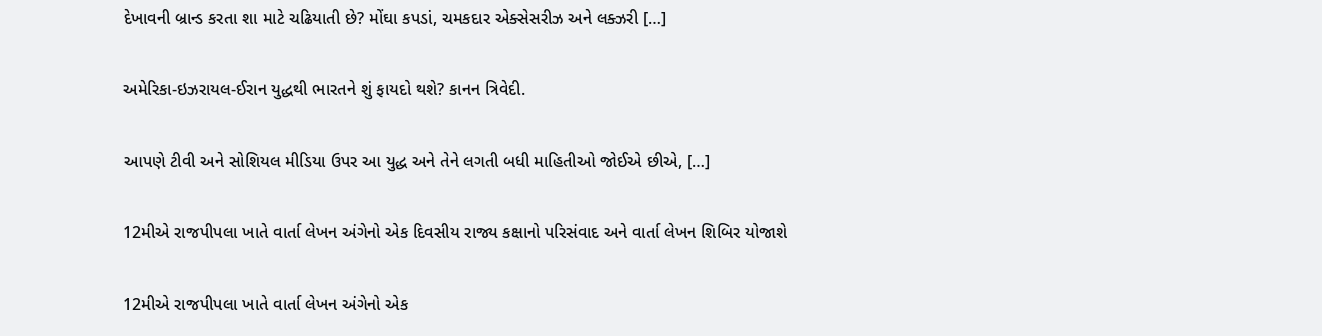દેખાવની બ્રાન્ડ કરતા શા માટે ચઢિયાતી છે? મોંઘા કપડાં, ચમકદાર એક્સેસરીઝ અને લક્ઝરી […]

અમેરિકા-ઇઝરાયલ-ઈરાન યુદ્ધથી ભારતને શું ફાયદો થશે? કાનન ત્રિવેદી.

આપણે ટીવી અને સોશિયલ મીડિયા ઉપર આ યુદ્ધ અને તેને લગતી બધી માહિતીઓ જોઈએ છીએ, […]

12મીએ રાજપીપલા ખાતે વાર્તા લેખન અંગેનો એક દિવસીય રાજ્ય કક્ષાનો પરિસંવાદ અને વાર્તા લેખન શિબિર યોજાશે

12મીએ રાજપીપલા ખાતે વાર્તા લેખન અંગેનો એક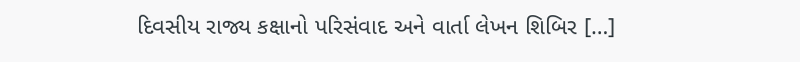દિવસીય રાજ્ય કક્ષાનો પરિસંવાદ અને વાર્તા લેખન શિબિર […]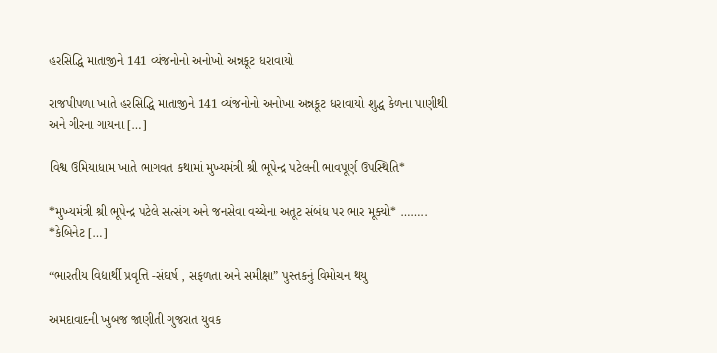હરસિદ્ધિ માતાજીને 141 વ્યંજનોનો અનોખો અન્નકૂટ ધરાવાયો

રાજપીપળા ખાતે હરસિદ્ધિ માતાજીને 141 વ્યંજનોનો અનોખા અન્નકૂટ ધરાવાયો શુદ્ધ કેળના પાણીથી અને ગીરના ગાયના […]

વિશ્વ ઉમિયાધામ ખાતે ભાગવત કથામાં મુખ્યમંત્રી શ્રી ભૂપેન્દ્ર પટેલની ભાવપૂર્ણ ઉપસ્થિતિ*

*મુખ્યમંત્રી શ્રી ભૂપેન્દ્ર પટેલે સત્સંગ અને જનસેવા વચ્ચેના અતૂટ સંબંધ પર ભાર મૂક્યો* …….. *કેબિનેટ […]

“ભારતીય વિદ્યાર્થી પ્રવૃત્તિ -સંઘર્ષ , સફળતા અને સમીક્ષા” પુસ્તકનું વિમોચન થયુ

અમદાવાદની ખુબજ જાણીતી ગુજરાત યુવક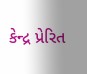કેન્દ્ર પ્રેરિત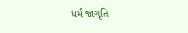ધર્મ જાગૃતિ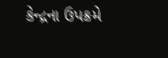કેન્દ્રના ઉપક્રમે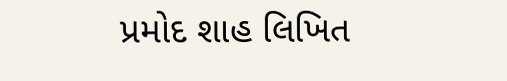પ્રમોદ શાહ લિખિત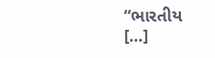“ભારતીય […]